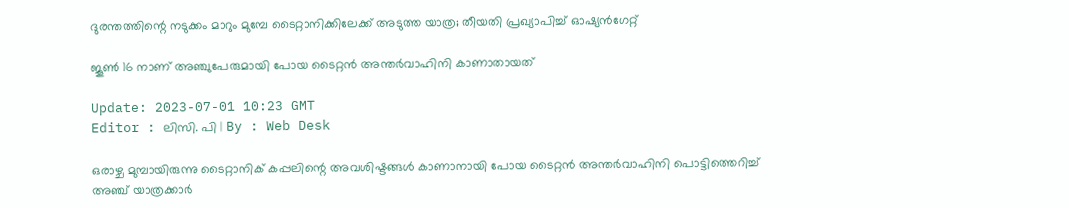ദുരന്തത്തിന്റെ നടുക്കം മാറും മുമ്പേ ടൈറ്റാനിക്കിലേക്ക് അടുത്ത യാത്ര; തീയതി പ്രഖ്യാപിച്ച് ഓഷ്യൻഗേറ്റ്

ജൂൺ 16 നാണ് അഞ്ചുപേരുമായി പോയ ടൈറ്റന്‍ അന്തർവാഹിനി കാണാതായത്

Update: 2023-07-01 10:23 GMT
Editor : ലിസി. പി | By : Web Desk

ഒരാഴ്ച മുമ്പായിരുന്നു ടൈറ്റാനിക് കപ്പലിന്റെ അവശിഷ്ടങ്ങൾ കാണാനായി പോയ ടൈറ്റൻ അന്തർവാഹിനി പൊട്ടിത്തെറിച്ച് അഞ്ച് യാത്രക്കാർ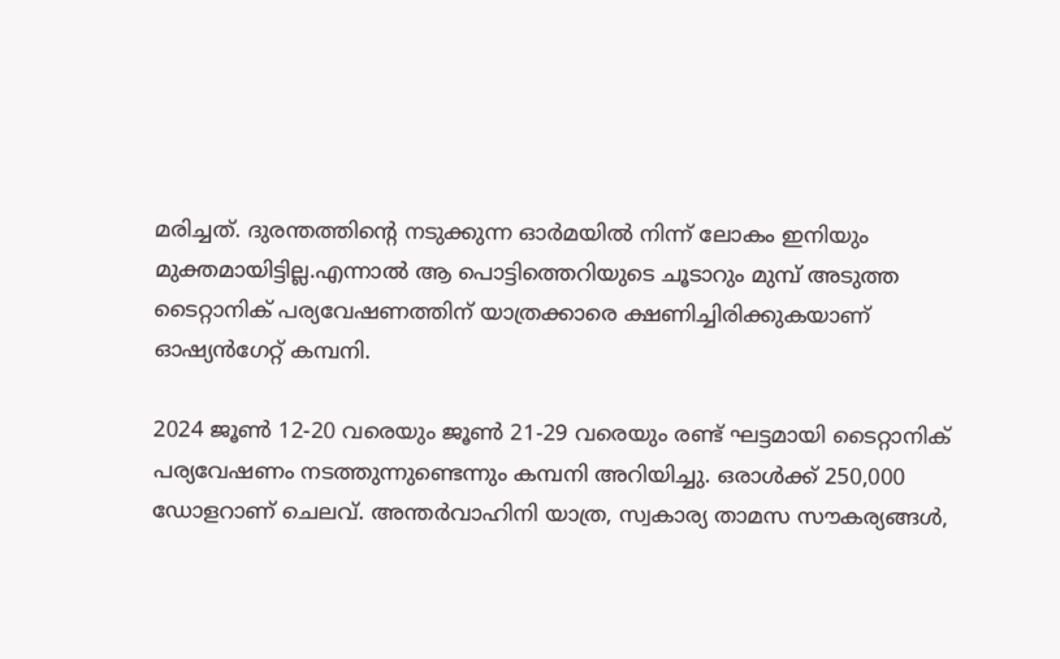മരിച്ചത്. ദുരന്തത്തിന്റെ നടുക്കുന്ന ഓർമയിൽ നിന്ന് ലോകം ഇനിയും മുക്തമായിട്ടില്ല.എന്നാൽ ആ പൊട്ടിത്തെറിയുടെ ചൂടാറും മുമ്പ് അടുത്ത ടൈറ്റാനിക് പര്യവേഷണത്തിന് യാത്രക്കാരെ ക്ഷണിച്ചിരിക്കുകയാണ് ഓഷ്യൻഗേറ്റ് കമ്പനി.

2024 ജൂൺ 12-20 വരെയും ജൂൺ 21-29 വരെയും രണ്ട് ഘട്ടമായി ടൈറ്റാനിക് പര്യവേഷണം നടത്തുന്നുണ്ടെന്നും കമ്പനി അറിയിച്ചു. ഒരാൾക്ക് 250,000 ഡോളറാണ് ചെലവ്. അന്തർവാഹിനി യാത്ര, സ്വകാര്യ താമസ സൗകര്യങ്ങൾ,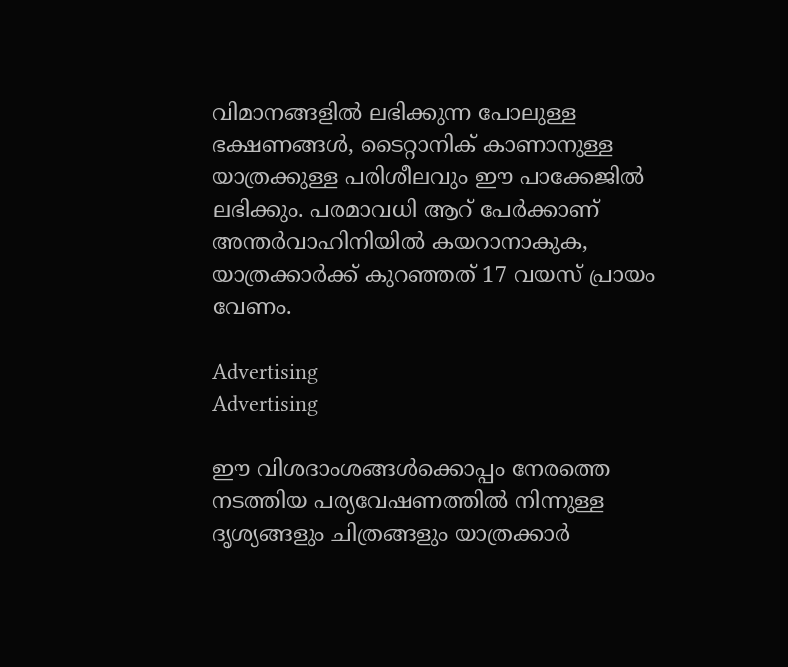വിമാനങ്ങളിൽ ലഭിക്കുന്ന പോലുള്ള ഭക്ഷണങ്ങൾ, ടൈറ്റാനിക് കാണാനുള്ള യാത്രക്കുള്ള പരിശീലവും ഈ പാക്കേജിൽ ലഭിക്കും. പരമാവധി ആറ് പേർക്കാണ് അന്തർവാഹിനിയിൽ കയറാനാകുക, യാത്രക്കാർക്ക് കുറഞ്ഞത് 17 വയസ് പ്രായം വേണം.

Advertising
Advertising

ഈ വിശദാംശങ്ങൾക്കൊപ്പം നേരത്തെ നടത്തിയ പര്യവേഷണത്തിൽ നിന്നുള്ള ദൃശ്യങ്ങളും ചിത്രങ്ങളും യാത്രക്കാര്‍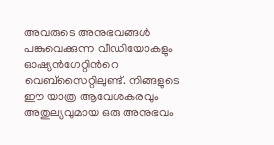അവരുടെ അനുഭവങ്ങള്‍ പങ്കുവെക്കുന്ന വീഡിയോകളും ഓഷ്യൻഗേറ്റിന്‍റെ  വെബ്സൈറ്റിലുണ്ട്. നിങ്ങളുടെ ഈ യാത്ര ആവേശകരവും അതുല്യവുമായ ഒരു അനുഭവം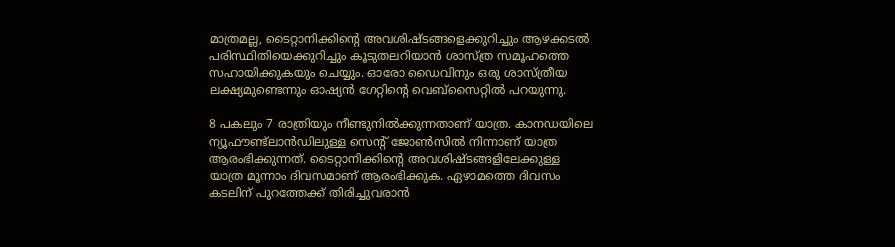മാത്രമല്ല, ടൈറ്റാനിക്കിന്റെ അവശിഷ്ടങ്ങളെക്കുറിച്ചും ആഴക്കടൽ പരിസ്ഥിതിയെക്കുറിച്ചും കൂടുതലറിയാൻ ശാസ്ത്ര സമൂഹത്തെ സഹായിക്കുകയും ചെയ്യും. ഓരോ ഡൈവിനും ഒരു ശാസ്ത്രീയ ലക്ഷ്യമുണ്ടെന്നും ഓഷ്യൻ ഗേറ്റിന്റെ വെബ്‌സൈറ്റിൽ പറയുന്നു.

8 പകലും 7 രാത്രിയും നീണ്ടുനിൽക്കുന്നതാണ് യാത്ര. കാനഡയിലെ ന്യൂഫൗണ്ട്‌ലാൻഡിലുള്ള സെന്റ് ജോൺസിൽ നിന്നാണ് യാത്ര ആരംഭിക്കുന്നത്. ടൈറ്റാനിക്കിന്റെ അവശിഷ്ടങ്ങളിലേക്കുള്ള  യാത്ര മൂന്നാം ദിവസമാണ് ആരംഭിക്കുക. ഏഴാമത്തെ ദിവസം കടലിന് പുറത്തേക്ക് തിരിച്ചുവരാന്‍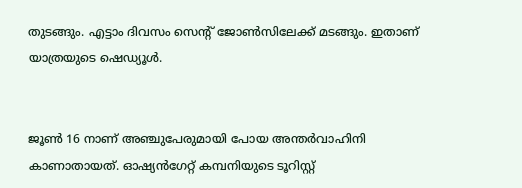തുടങ്ങും. എട്ടാം ദിവസം സെന്റ് ജോൺസിലേക്ക് മടങ്ങും. ഇതാണ് യാത്രയുടെ ഷെഡ്യൂള്‍.


ജൂൺ 16 നാണ് അഞ്ചുപേരുമായി പോയ അന്തർവാഹിനി കാണാതായത്. ഓഷ്യൻഗേറ്റ് കമ്പനിയുടെ ടൂറിസ്റ്റ്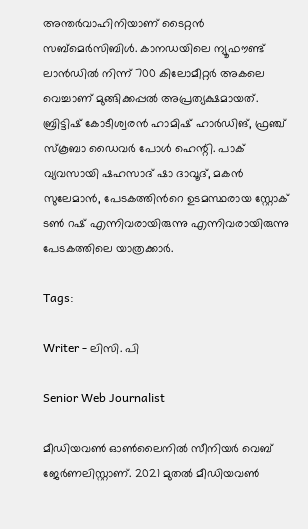അന്തർവാഹിനിയാണ് ടൈറ്റൻ സബ്‌മെർസിബിൾ. കാനഡയിലെ ന്യൂഫൗണ്ട് ലാൻഡിൽ നിന്ന് 700 കിലോമീറ്റർ അകലെ വെച്ചാണ് മുങ്ങിക്കപ്പൽ അപ്രത്യക്ഷമായത്. ബ്രിട്ടിഷ് കോടീശ്വരൻ ഹാമിഷ് ഹാർഡിങ്, ഫ്രഞ്ച് സ്കൂബാ ഡൈവർ പോൾ ഹെന്റി. പാക് വ്യവസായി ഷഹസാദ് ഷാ ദാവൂദ്, മകൻ സുലേമാൻ, പേടകത്തിന്‍റെ ഉടമസ്ഥരായ സ്റ്റോക് ടൺ റഷ് എന്നിവരായിരുന്നു എന്നിവരായിരുന്നു പേടകത്തിലെ യാത്രക്കാര്‍.

Tags:

Writer - ലിസി. പി

Senior Web Journalist

മീഡിയവൺ ഓൺലൈനിൽ സീനിയർ വെബ് ജേർണലിസ്റ്റാണ്. 2021 മുതൽ മീഡിയവൺ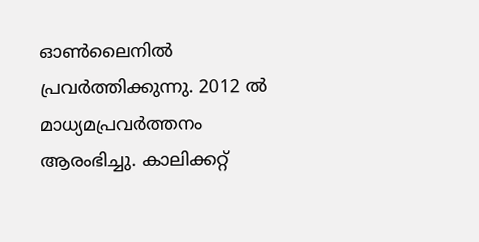ഓൺലൈനിൽ പ്രവർത്തിക്കുന്നു. 2012 ല്‍ മാധ്യമപ്രവര്‍ത്തനം ആരംഭിച്ചു. കാലിക്കറ്റ്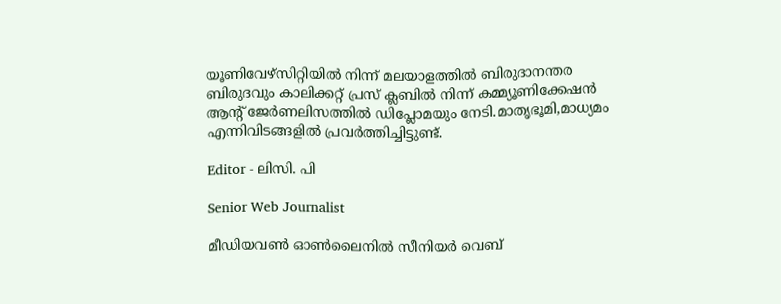യൂണിവേഴ്‌സിറ്റിയിൽ നിന്ന് മലയാളത്തിൽ ബിരുദാനന്തര ബിരുദവും കാലിക്കറ്റ് പ്രസ് ക്ലബിൽ നിന്ന് കമ്മ്യൂണിക്കേഷൻ ആന്റ് ജേർണലിസത്തിൽ ഡിപ്ലോമയും നേടി.മാതൃഭൂമി,മാധ്യമം എന്നിവിടങ്ങളിൽ പ്രവർത്തിച്ചിട്ടുണ്ട്.

Editor - ലിസി. പി

Senior Web Journalist

മീഡിയവൺ ഓൺലൈനിൽ സീനിയർ വെബ്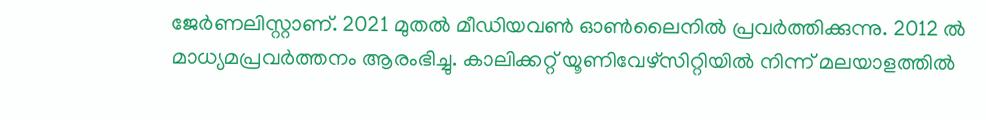ജേർണലിസ്റ്റാണ്. 2021 മുതൽ മീഡിയവൺ ഓൺലൈനിൽ പ്രവർത്തിക്കുന്നു. 2012 ല്‍ മാധ്യമപ്രവര്‍ത്തനം ആരംഭിച്ചു. കാലിക്കറ്റ് യൂണിവേഴ്‌സിറ്റിയിൽ നിന്ന് മലയാളത്തിൽ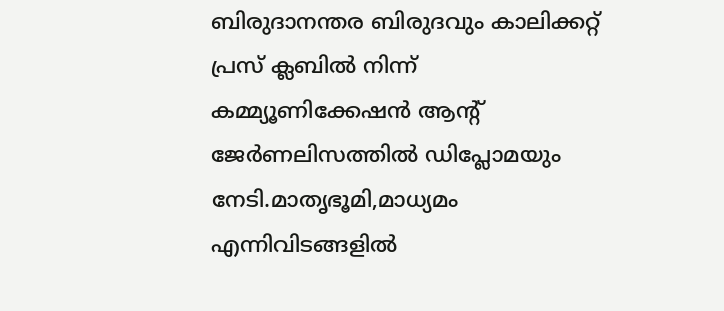ബിരുദാനന്തര ബിരുദവും കാലിക്കറ്റ് പ്രസ് ക്ലബിൽ നിന്ന് കമ്മ്യൂണിക്കേഷൻ ആന്റ് ജേർണലിസത്തിൽ ഡിപ്ലോമയും നേടി.മാതൃഭൂമി,മാധ്യമം എന്നിവിടങ്ങളിൽ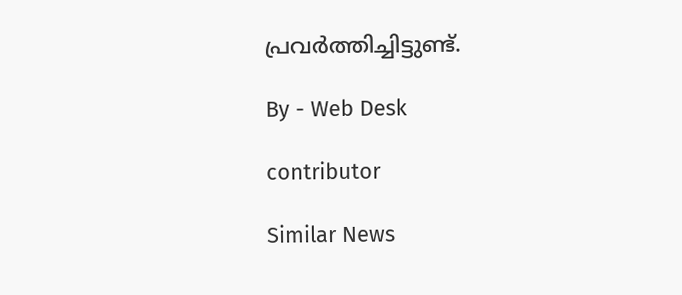പ്രവർത്തിച്ചിട്ടുണ്ട്.

By - Web Desk

contributor

Similar News